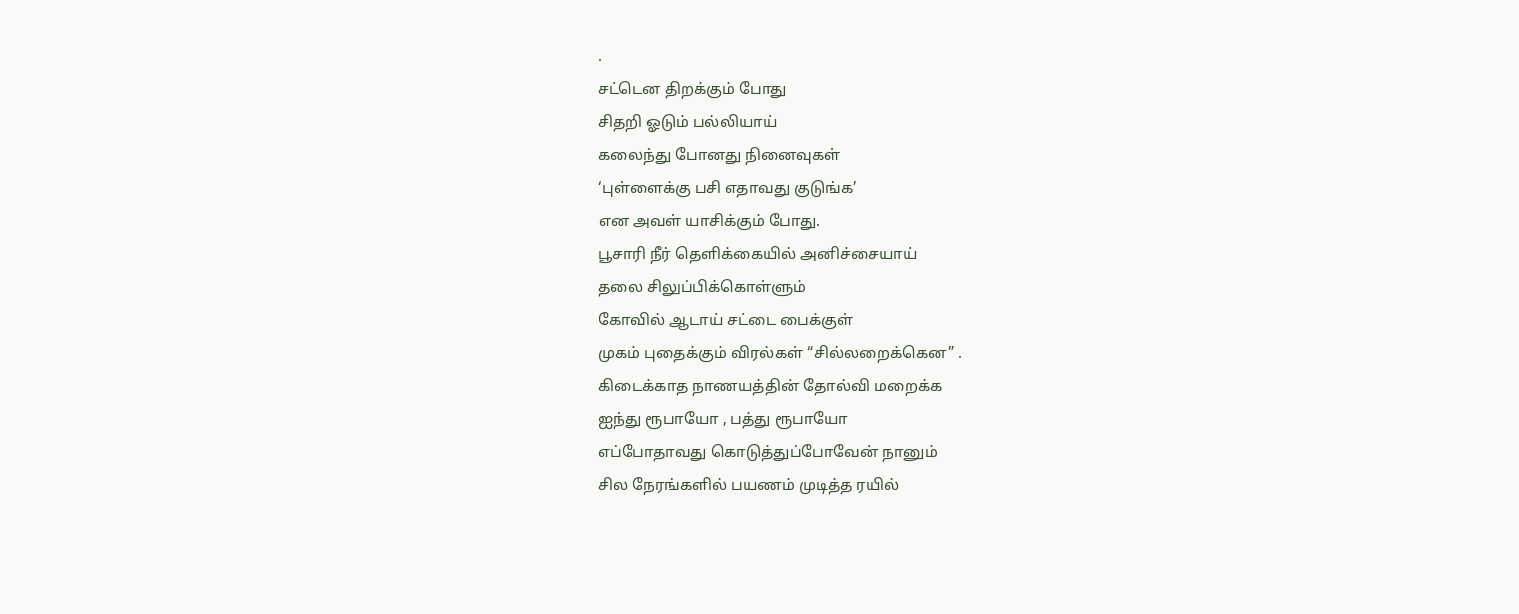.
சட்டென திறக்கும் போது
சிதறி ஓடும் பல்லியாய்
கலைந்து போனது நினைவுகள்
‘புள்ளைக்கு பசி எதாவது குடுங்க’
என அவள் யாசிக்கும் போது.
பூசாரி நீர் தெளிக்கையில் அனிச்சையாய்
தலை சிலுப்பிக்கொள்ளும்
கோவில் ஆடாய் சட்டை பைக்குள்
முகம் புதைக்கும் விரல்கள் “சில்லறைக்கென” .
கிடைக்காத நாணயத்தின் தோல்வி மறைக்க
ஐந்து ரூபாயோ , பத்து ரூபாயோ
எப்போதாவது கொடுத்துப்போவேன் நானும்
சில நேரங்களில் பயணம் முடித்த ரயில்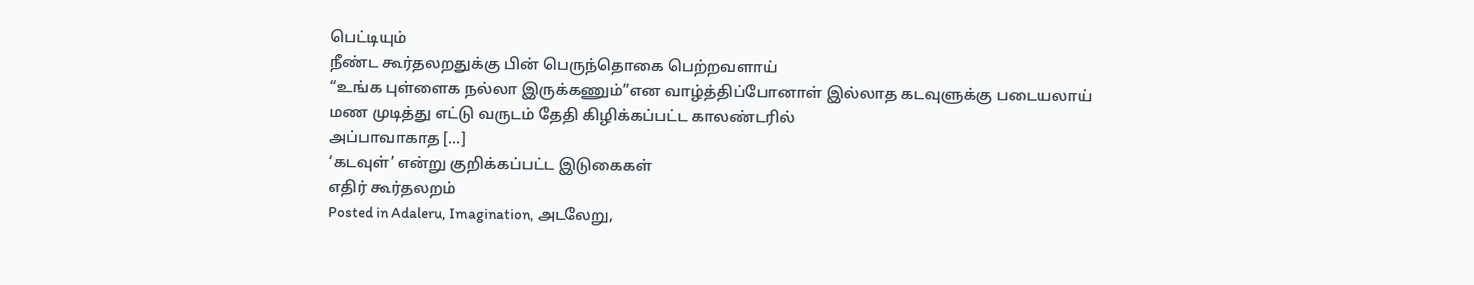பெட்டியும்
நீண்ட கூர்தலறதுக்கு பின் பெருந்தொகை பெற்றவளாய்
“உங்க புள்ளைக நல்லா இருக்கணும்”என வாழ்த்திப்போனாள் இல்லாத கடவுளுக்கு படையலாய்
மண முடித்து எட்டு வருடம் தேதி கிழிக்கப்பட்ட காலண்டரில்
அப்பாவாகாத [...]
‘கடவுள்’ என்று குறிக்கப்பட்ட இடுகைகள்
எதிர் கூர்தலறம்
Posted in Adaleru, Imagination, அடலேறு,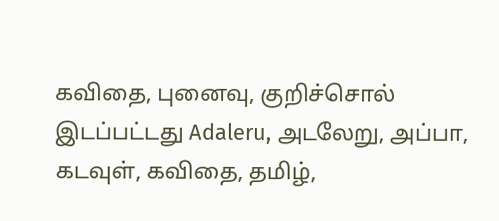கவிதை, புனைவு, குறிச்சொல் இடப்பட்டது Adaleru, அடலேறு, அப்பா, கடவுள், கவிதை, தமிழ்,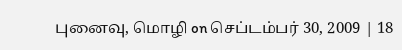புனைவு, மொழி on செப்டம்பர் 30, 2009 | 18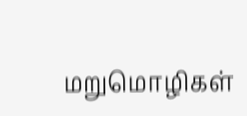மறுமொழிகள்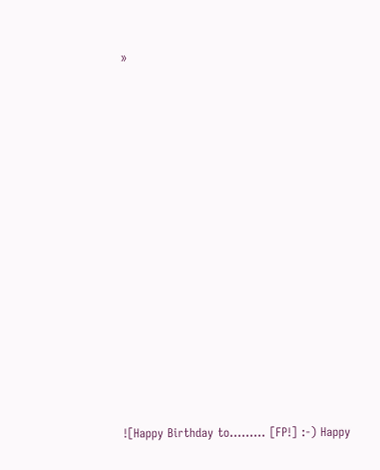»













![Happy Birthday to......... [FP!] :-) Happy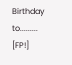Birthday to......... [FP!]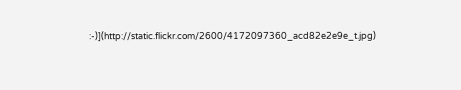:-)](http://static.flickr.com/2600/4172097360_acd82e2e9e_t.jpg)